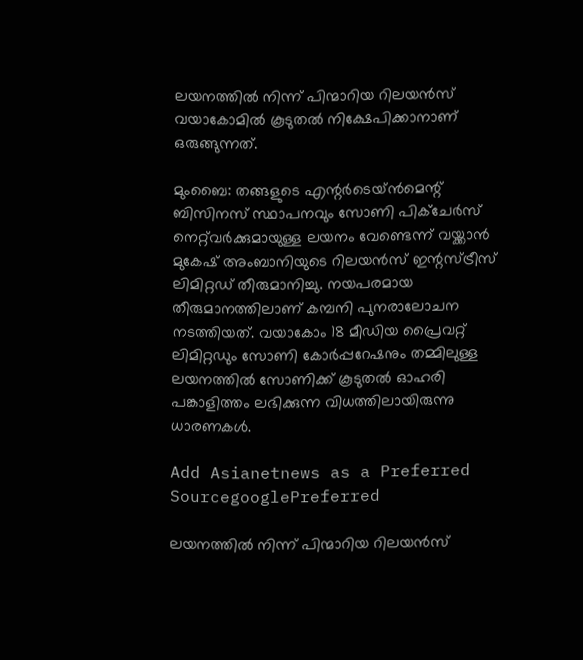ലയനത്തിൽ നിന്ന് പിന്മാറിയ റിലയൻസ് വയാകോമിൽ കൂടുതൽ നിക്ഷേപിക്കാനാണ് ഒരുങ്ങുന്നത്.

മുംബൈ: തങ്ങളുടെ എന്റർടെയ്ൻമെന്റ് ബിസിനസ് സ്ഥാപനവും സോണി പിക്ചേർസ് നെറ്റ്‌വർക്കുമായുള്ള ലയനം വേണ്ടെന്ന് വയ്ക്കാൻ മുകേഷ് അംബാനിയുടെ റിലയൻസ് ഇന്റസ്ട്രീസ് ലിമിറ്റഡ് തീരുമാനിച്ചു. നയപരമായ തീരുമാനത്തിലാണ് കമ്പനി പുനരാലോചന നടത്തിയത്. വയാകോം 18 മീഡിയ പ്രൈവറ്റ് ലിമിറ്റഡും സോണി കോർപ്പറേഷനും തമ്മിലുള്ള ലയനത്തിൽ സോണിക്ക് കൂടുതൽ ഓഹരി പങ്കാളിത്തം ലഭിക്കുന്ന വിധത്തിലായിരുന്നു ധാരണകൾ.

Add Asianetnews as a Preferred SourcegooglePreferred

ലയനത്തിൽ നിന്ന് പിന്മാറിയ റിലയൻസ്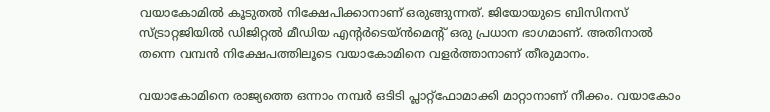വയാകോമിൽ കൂടുതൽ നിക്ഷേപിക്കാനാണ് ഒരുങ്ങുന്നത്. ജിയോയുടെ ബിസിനസ് സ്ട്രാറ്റജിയിൽ ഡിജിറ്റൽ മീഡിയ എന്റർടെയ്ൻമെന്റ് ഒരു പ്രധാന ഭാഗമാണ്. അതിനാൽ തന്നെ വമ്പൻ നിക്ഷേപത്തിലൂടെ വയാകോമിനെ വളർത്താനാണ് തീരുമാനം.

വയാകോമിനെ രാജ്യത്തെ ഒന്നാം നമ്പർ ഒടിടി പ്ലാറ്റ്ഫോമാക്കി മാറ്റാനാണ് നീക്കം. വയാകോം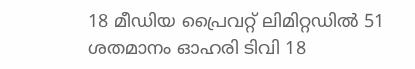18 മീഡിയ പ്രൈവറ്റ് ലിമിറ്റഡിൽ 51 ശതമാനം ഓഹരി ടിവി 18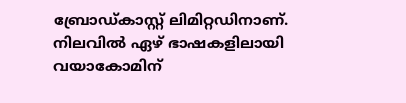ബ്രോഡ്‌കാസ്റ്റ് ലിമിറ്റഡിനാണ്. നിലവിൽ ഏഴ് ഭാഷകളിലായി വയാകോമിന്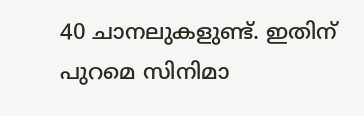40 ചാനലുകളുണ്ട്. ഇതിന് പുറമെ സിനിമാ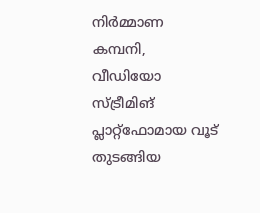നിർമ്മാണ കമ്പനി, വീഡിയോ സ്ട്രീമിങ് പ്ലാറ്റ്ഫോമായ വൂട് തുടങ്ങിയ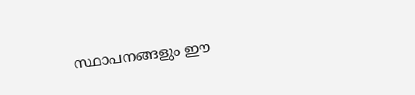സ്ഥാപനങ്ങളും ഈ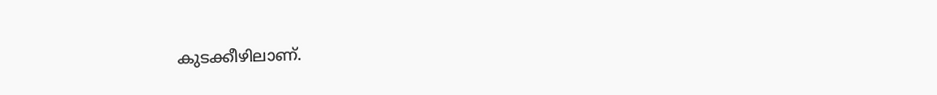കുടക്കീഴിലാണ്.